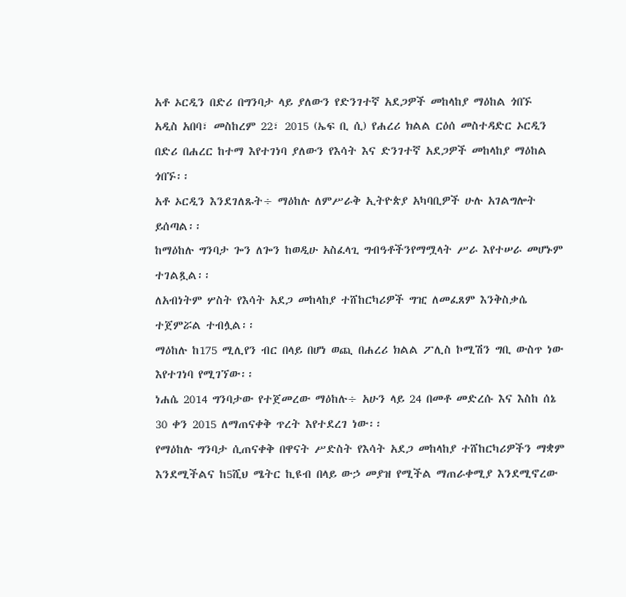አቶ ኦርዲን በድሪ በግንባታ ላይ ያለውን የድንገተኛ አደጋዎች መከላከያ ማዕከል ጎበኙ
አዲስ አበባ፣ መስከረም 22፣ 2015 (ኤፍ ቢ ሲ) የሐረሪ ክልል ርዕሰ መስተዳድር ኦርዲን በድሪ በሐረር ከተማ እየተገነባ ያለውን የእሳት እና ድንገተኛ አደጋዎች መከላከያ ማዕከል ጎበኙ፡፡
አቶ ኦርዲን እንደገለጹት÷ ማዕከሉ ለምሥራቅ ኢትዮጵያ አካባቢዎች ሁሉ አገልግሎት ይሰጣል፡፡
ከማዕከሉ ግንባታ ጐን ለጐን ከወዲሁ አስፈላጊ ግብዓቶችንየማሟላት ሥራ እየተሠራ መሆኑም ተገልጿል፡፡
ለአብነትም ሦስት የእሳት አደጋ መከላከያ ተሸከርካሪዎች ግዢ ለመፈጸም እንቅስቃሴ ተጀምሯል ተብሏል፡፡
ማዕከሉ ከ175 ሚሊየን ብር በላይ በሆነ ወጪ በሐረሪ ክልል ፖሊስ ኮሚሽን ግቢ ውስጥ ነው እየተገነባ የሚገኘው፡፡
ነሐሴ 2014 ግንባታው የተጀመረው ማዕከሉ÷ አሁን ላይ 24 በመቶ መድረሱ እና እስከ ሰኔ 30 ቀን 2015 ለማጠናቀቅ ጥረት እየተደረገ ነው፡፡
የማዕከሉ ግንባታ ሲጠናቀቅ በዋናት ሥድስት የእሳት አደጋ መከላከያ ተሸከርካሪዎችን ማቋም እንደሚችልና ከ5ሺህ ሜትር ኪዩብ በላይ ውኃ መያዝ የሚችል ማጠራቀሚያ እንደሚኖረው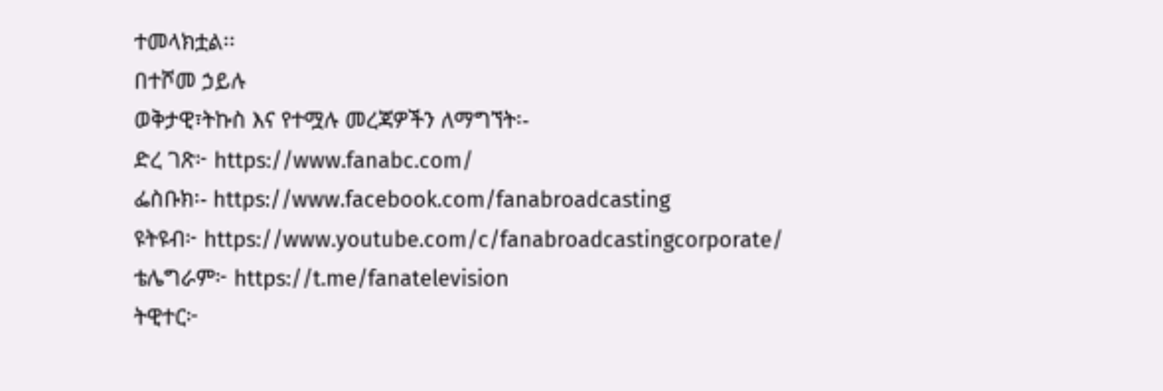ተመላክቷል፡፡
በተሾመ ኃይሉ
ወቅታዊ፣ትኩስ እና የተሟሉ መረጃዎችን ለማግኘት፡-
ድረ ገጽ፦ https://www.fanabc.com/
ፌስቡክ፡- https://www.facebook.com/fanabroadcasting
ዩትዩብ፦ https://www.youtube.com/c/fanabroadcastingcorporate/
ቴሌግራም፦ https://t.me/fanatelevision
ትዊተር፦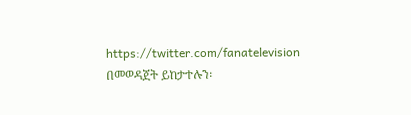https://twitter.com/fanatelevision በመወዳጀት ይከታተሉን፡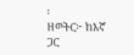፡
ዘወትር፦ ከእኛ ጋር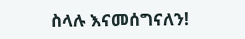ስላሉ እናመሰግናለን!